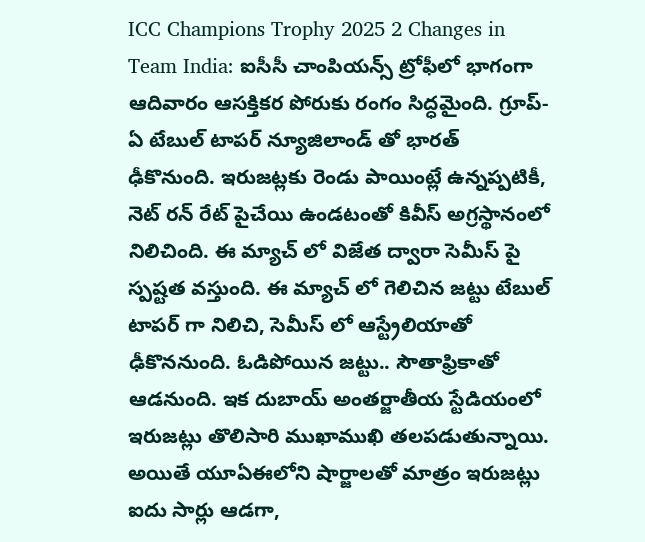ICC Champions Trophy 2025 2 Changes in Team India: ఐసీసీ చాంపియ‌న్స్ ట్రోఫీలో భాగంగా ఆదివారం ఆస‌క్తిక‌ర పోరుకు రంగం సిద్ధ‌మైంది. గ్రూప్-ఏ టేబుల్ టాప‌ర్ న్యూజిలాండ్ తో భార‌త్ ఢీకొనుంది. ఇరుజ‌ట్ల‌కు రెండు పాయింట్లే ఉన్న‌ప్ప‌టికీ, నెట్ ర‌న్ రేట్ పైచేయి ఉండ‌టంతో కివీస్ అగ్ర‌స్థానంలో నిలిచింది. ఈ మ్యాచ్ లో విజేత ద్వారా సెమీస్ పై స్ప‌ష్ట‌త వ‌స్తుంది. ఈ మ్యాచ్ లో గెలిచిన జ‌ట్టు టేబుల్ టాపర్ గా నిలిచి, సెమీస్ లో ఆస్ట్రేలియాతో ఢీకొన‌నుంది. ఓడిపోయిన జ‌ట్టు.. సౌతాఫ్రికాతో ఆడ‌నుంది. ఇక దుబాయ్ అంత‌ర్జాతీయ స్టేడియంలో ఇరుజ‌ట్లు తొలిసారి ముఖాముఖి త‌ల‌ప‌డుతున్నాయి. అయితే యూఏఈలోని షార్జాల‌తో మాత్రం ఇరుజ‌ట్లు ఐదు సార్లు ఆడ‌గా,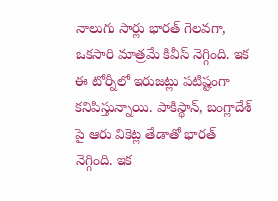నాలుగు సార్లు భార‌త్ గెల‌వ‌గా, ఒకసారి మాత్ర‌మే కివీస్ నెగ్గింది. ఇక ఈ టోర్నీలో ఇరుజ‌ట్లు ప‌టిష్టంగా క‌నిపిస్తున్నాయి. పాకిస్థాన్, బంగ్లాదేశ్ పై ఆరు వికెట్ల తేడాతో భార‌త్  నెగ్గింది. ఇక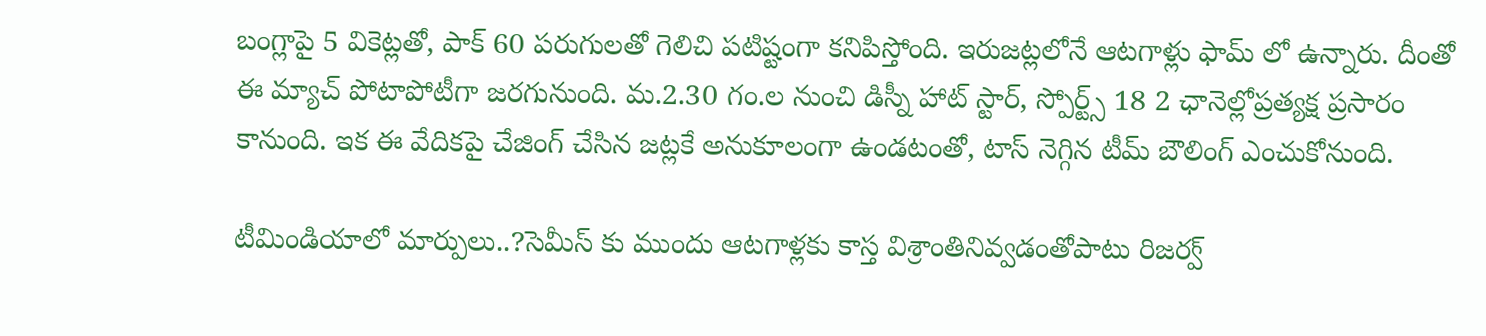బంగ్లాపై 5 వికెట్ల‌తో, పాక్ 60 ప‌రుగుల‌తో గెలిచి ప‌టిష్టంగా క‌నిపిస్తోంది. ఇరుజ‌ట్ల‌లోనే ఆట‌గాళ్లు ఫామ్ లో ఉన్నారు. దీంతో ఈ మ్యాచ్ పోటాపోటీగా జ‌ర‌గునుంది. మ‌.2.30 గం.ల నుంచి డిస్నీ హాట్ స్టార్, స్పోర్ట్స్ 18 2 ఛానెల్లోప్ర‌త్య‌క్ష ప్ర‌సారం కానుంది. ఇక ఈ వేదికపై చేజింగ్ చేసిన జ‌ట్లకే అనుకూలంగా ఉండ‌టంతో, టాస్ నెగ్గిన టీమ్ బౌలింగ్ ఎంచుకోనుంది.

టీమిండియాలో మార్పులు..?సెమీస్ కు ముందు ఆట‌గాళ్ల‌కు కాస్త విశ్రాంతినివ్వ‌డంతోపాటు రిజ‌ర్వ్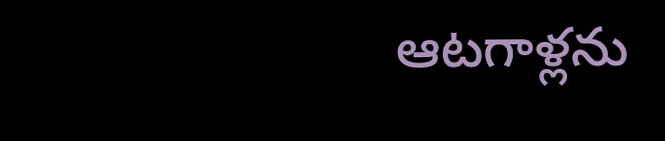ఆట‌గాళ్ల‌ను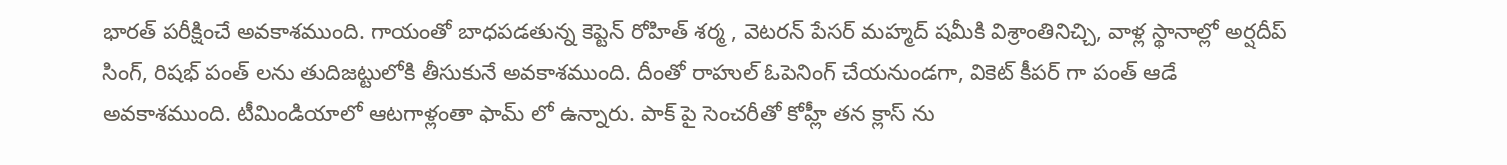భార‌త్ ప‌రీక్షించే అవ‌కాశ‌ముంది. గాయంతో బాధ‌ప‌డ‌తున్న కెప్టెన్ రోహిత్ శ‌ర్మ , వెట‌ర‌న్ పేస‌ర్ మ‌హ్మ‌ద్ ష‌మీకి విశ్రాంతినిచ్చి, వాళ్ల స్థానాల్లో అర్ష‌దీప్ సింగ్, రిష‌భ్ పంత్ ల‌ను తుదిజ‌ట్టులోకి తీసుకునే అవ‌కాశ‌ముంది. దీంతో రాహుల్ ఓపెనింగ్ చేయ‌నుండ‌గా, వికెట్ కీప‌ర్ గా పంత్ ఆడే అవ‌కాశ‌ముంది. టీమిండియాలో ఆట‌గాళ్లంతా ఫామ్ లో ఉన్నారు. పాక్ పై సెంచరీతో కోహ్లీ త‌న క్లాస్ ను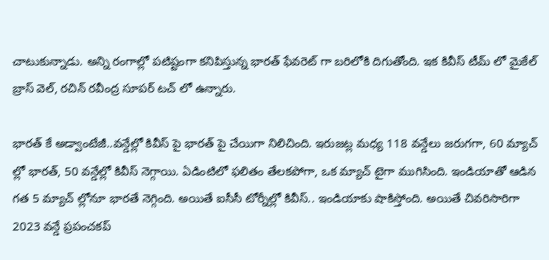చాటుకున్నాడు. అన్ని రంగాల్లో ప‌టిష్టంగా క‌నిపిస్తున్న భార‌త్ ఫేవ‌రెట్ గా బ‌రిలోకి దిగుతోంది. ఇక కివీస్ టీమ్ లో మైకేల్ బ్రాస్ వెల్, ర‌చిన్ ర‌వీంద్ర సూప‌ర్ ట‌చ్ లో ఉన్నారు.

భార‌త్ కే అడ్వాంటేజీ..వ‌న్డేల్లో కివీస్ పై భార‌త్ పై చేయిగా నిలిచింది. ఇరుజ‌ట్ల మ‌ధ్య 118 వ‌న్డేలు జ‌రుగ‌గా, 60 మ్యాచ్ ల్లో భార‌త్, 50 వ‌న్డేల్లో కివీస్ నెగ్గాయి. ఏడింటిలో ఫ‌లితం తేల‌క‌పోగా, ఒక మ్యాచ్ టైగా ముగిసింది. ఇండియాతో ఆడిన గ‌త 5 మ్యాచ్ ల్లోనూ భార‌తే నెగ్గింది. అయితే ఐసీసీ టోర్నీల్లో కివీస్.. ఇండియాకు షాకిస్తోంది. అయితే చివ‌రిసారిగా 2023 వ‌న్డే ప్ర‌పంచ‌క‌ప్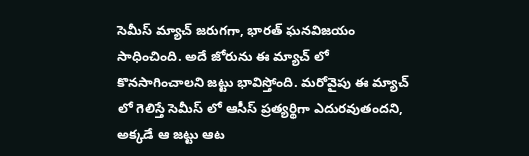సెమీస్ మ్యాచ్ జ‌రుగ‌గా, భార‌త్ ఘ‌న‌విజ‌యం సాధించింది. అదే జోరును ఈ మ్యాచ్ లో కొన‌సాగించాల‌ని జ‌ట్టు భావిస్తోంది. మ‌రోవైపు ఈ మ్యాచ్ లో గెలిస్తే సెమీస్ లో ఆసీస్ ప్ర‌త్య‌ర్థిగా ఎదురవుతంద‌ని, అక్క‌డే ఆ జ‌ట్టు ఆట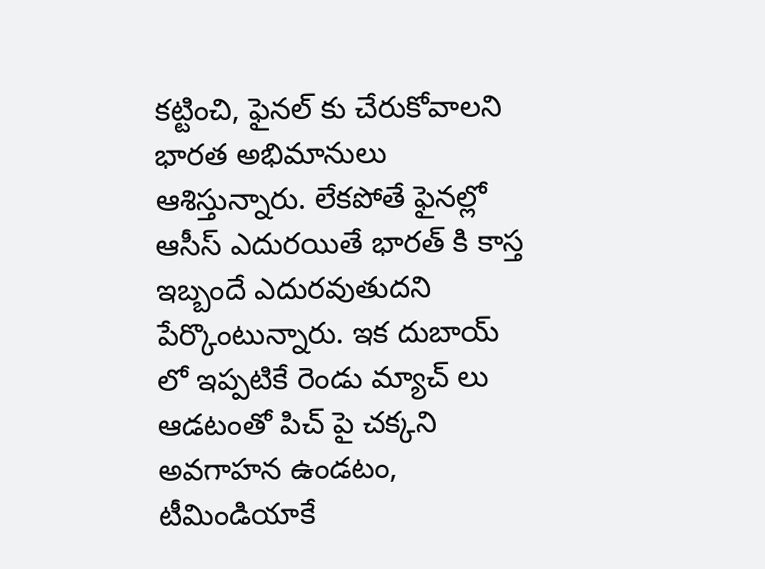కట్టించి, ఫైన‌ల్ కు చేరుకోవాల‌ని భార‌త అభిమానులు ఆశిస్తున్నారు. లేక‌పోతే ఫైన‌ల్లో ఆసీస్ ఎదుర‌యితే భార‌త్ కి కాస్త ఇబ్బందే ఎదుర‌వుతుద‌ని పేర్కొంటున్నారు. ఇక దుబాయ్ లో ఇప్పటికే రెండు మ్యాచ్ లు ఆడటంతో పిచ్ పై చక్కని అవగాహన ఉండటం, టీమిండియాకే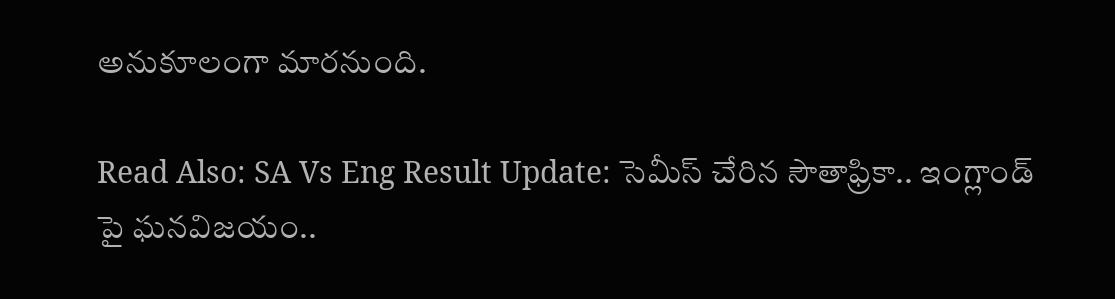అనుకూలంగా మారనుంది.

Read Also: SA Vs Eng Result Update: సెమీస్ చేరిన సౌతాఫ్రికా.. ఇంగ్లాండ్ పై ఘ‌న‌విజ‌యం..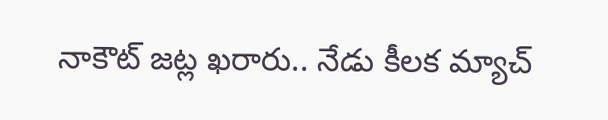నాకౌట్ జ‌ట్ల ఖ‌రారు.. నేడు కీల‌క మ్యాచ్